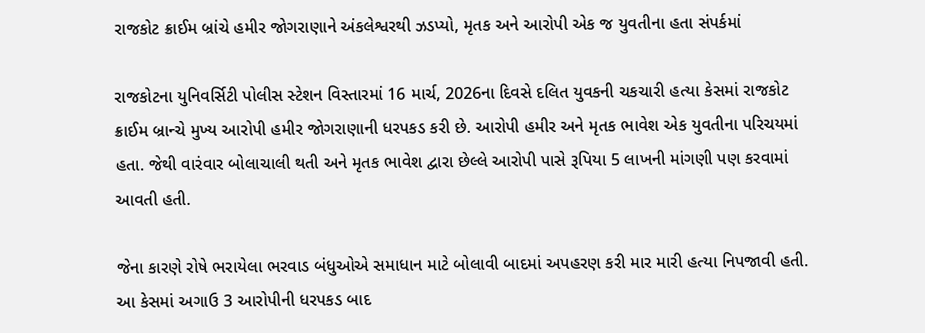રાજકોટ ક્રાઈમ બ્રાંચે હમીર જોગરાણાને અંકલેશ્વરથી ઝડપ્યો, મૃતક અને આરોપી એક જ યુવતીના હતા સંપર્કમાં

રાજકોટના યુનિવર્સિટી પોલીસ સ્ટેશન વિસ્તારમાં 16 માર્ચ, 2026ના દિવસે દલિત યુવકની ચકચારી હત્યા કેસમાં રાજકોટ ક્રાઈમ બ્રાન્ચે મુખ્ય આરોપી હમીર જોગરાણાની ધરપકડ કરી છે. આરોપી હમીર અને મૃતક ભાવેશ એક યુવતીના પરિચયમાં હતા. જેથી વારંવાર બોલાચાલી થતી અને મૃતક ભાવેશ દ્વારા છેલ્લે આરોપી પાસે રૂપિયા 5 લાખની માંગણી પણ કરવામાં આવતી હતી.

જેના કારણે રોષે ભરાયેલા ભરવાડ બંધુઓએ સમાધાન માટે બોલાવી બાદમાં અપહરણ કરી માર મારી હત્યા નિપજાવી હતી. આ કેસમાં અગાઉ 3 આરોપીની ધરપકડ બાદ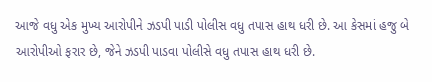આજે વધુ એક મુખ્ય આરોપીને ઝડપી પાડી પોલીસ વધુ તપાસ હાથ ધરી છે. આ કેસમાં હજુ બે આરોપીઓ ફરાર છે, જેને ઝડપી પાડવા પોલીસે વધુ તપાસ હાથ ધરી છે.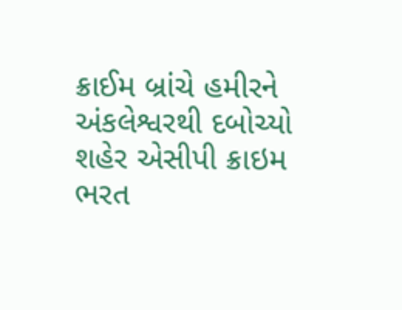ક્રાઈમ બ્રાંચે હમીરને અંકલેશ્વરથી દબોચ્યો શહેર એસીપી ક્રાઇમ ભરત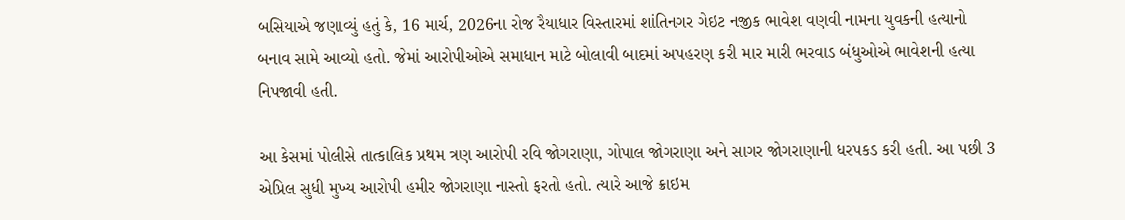બસિયાએ જણાવ્યું હતું કે, 16 માર્ચ, 2026ના રોજ રૈયાધાર વિસ્તારમાં શાંતિનગર ગેઇટ નજીક ભાવેશ વણવી નામના યુવકની હત્યાનો બનાવ સામે આવ્યો હતો. જેમાં આરોપીઓએ સમાધાન માટે બોલાવી બાદમાં અપહરણ કરી માર મારી ભરવાડ બંધુઓએ ભાવેશની હત્યા નિપજાવી હતી.

આ કેસમાં પોલીસે તાત્કાલિક પ્રથમ ત્રણ આરોપી રવિ જોગરાણા, ગોપાલ જોગરાણા અને સાગર જોગરાણાની ધરપકડ કરી હતી. આ પછી 3 એપ્રિલ સુધી મુખ્ય આરોપી હમીર જોગરાણા નાસ્તો ફરતો હતો. ત્યારે આજે ક્રાઇમ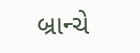બ્રાન્ચે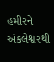હમીરને અંકલેશ્વરથી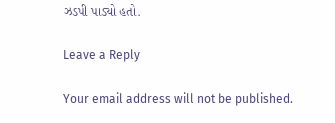ઝડપી પાડ્યો હતો.

Leave a Reply

Your email address will not be published.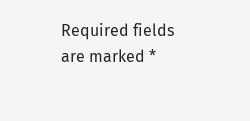Required fields are marked *